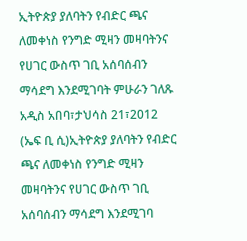ኢትዮጵያ ያለባትን የብድር ጫና ለመቀነስ የንግድ ሚዛን መዛባትንና የሀገር ውስጥ ገቢ አሰባሰብን ማሳደግ እንደሚገባት ምሁራን ገለጹ
አዲስ አበባ፣ታህሳስ 21፣2012 (ኤፍ ቢ ሲ)ኢትዮጵያ ያለባትን የብድር ጫና ለመቀነስ የንግድ ሚዛን መዛባትንና የሀገር ውስጥ ገቢ አሰባሰብን ማሳደግ እንደሚገባ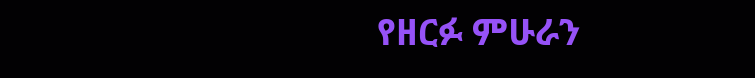የዘርፉ ምሁራን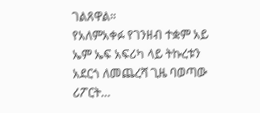ገልጸዋል።
የአለምአቀፉ የገንዘብ ተቋም አይ ኤም ኤፍ አፍሪካ ላይ ትኩረቱን አደርጎ ለመጨረሻ ጊዜ ባወጣው ሪፖርት…